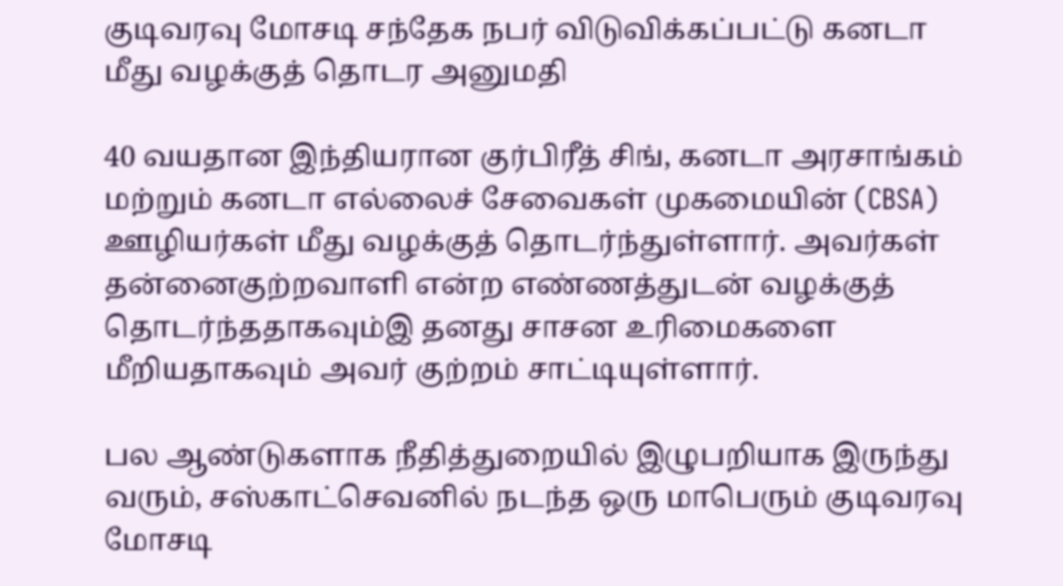குடிவரவு மோசடி சந்தேக நபர் விடுவிக்கப்பட்டு கனடா மீது வழக்குத் தொடர அனுமதி

40 வயதான இந்தியரான குர்பிரீத் சிங், கனடா அரசாங்கம் மற்றும் கனடா எல்லைச் சேவைகள் முகமையின் (CBSA) ஊழியர்கள் மீது வழக்குத் தொடர்ந்துள்ளார். அவர்கள் தன்னைகுற்றவாளி என்ற எண்ணத்துடன் வழக்குத் தொடர்ந்ததாகவும்இ தனது சாசன உரிமைகளை மீறியதாகவும் அவர் குற்றம் சாட்டியுள்ளார்.

பல ஆண்டுகளாக நீதித்துறையில் இழுபறியாக இருந்து வரும், சஸ்காட்செவனில் நடந்த ஒரு மாபெரும் குடிவரவு மோசடி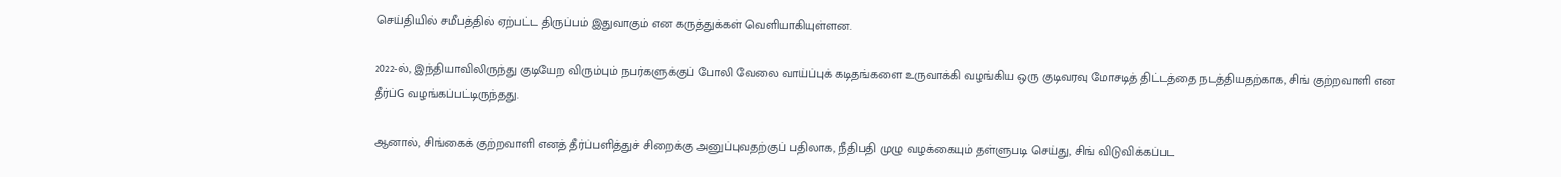செய்தியில் சமீபத்தில் ஏற்பட்ட திருப்பம் இதுவாகும் என கருத்துக்கள் வெளியாகியுள்ளன.

2022-ல், இந்தியாவிலிருந்து குடியேற விரும்பும் நபர்களுக்குப் போலி வேலை வாய்ப்புக் கடிதங்களை உருவாக்கி வழங்கிய ஒரு குடிவரவு மோசடித் திட்டத்தை நடத்தியதற்காக, சிங் குற்றவாளி என தீர்ப்G வழங்கப்பட்டிருந்தது.

ஆனால், சிங்கைக் குற்றவாளி எனத் தீர்ப்பளித்துச் சிறைக்கு அனுப்புவதற்குப் பதிலாக, நீதிபதி முழு வழக்கையும் தள்ளுபடி செய்து, சிங் விடுவிக்கப்பட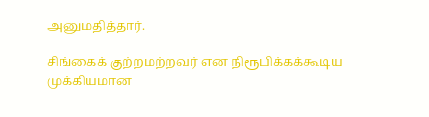அனுமதித்தார்.

சிங்கைக் குற்றமற்றவர் என நிரூபிக்கக்கூடிய முக்கியமான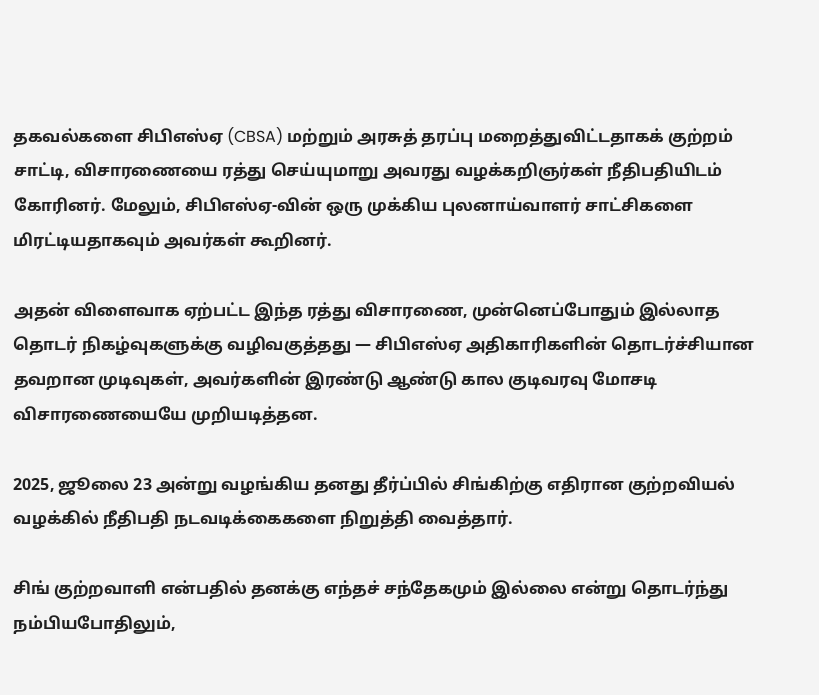தகவல்களை சிபிஎஸ்ஏ (CBSA) மற்றும் அரசுத் தரப்பு மறைத்துவிட்டதாகக் குற்றம் சாட்டி, விசாரணையை ரத்து செய்யுமாறு அவரது வழக்கறிஞர்கள் நீதிபதியிடம் கோரினர். மேலும், சிபிஎஸ்ஏ-வின் ஒரு முக்கிய புலனாய்வாளர் சாட்சிகளை மிரட்டியதாகவும் அவர்கள் கூறினர்.

அதன் விளைவாக ஏற்பட்ட இந்த ரத்து விசாரணை, முன்னெப்போதும் இல்லாத தொடர் நிகழ்வுகளுக்கு வழிவகுத்தது — சிபிஎஸ்ஏ அதிகாரிகளின் தொடர்ச்சியான தவறான முடிவுகள், அவர்களின் இரண்டு ஆண்டு கால குடிவரவு மோசடி விசாரணையையே முறியடித்தன.

2025, ஜூலை 23 அன்று வழங்கிய தனது தீர்ப்பில் சிங்கிற்கு எதிரான குற்றவியல் வழக்கில் நீதிபதி நடவடிக்கைகளை நிறுத்தி வைத்தார்.

சிங் குற்றவாளி என்பதில் தனக்கு எந்தச் சந்தேகமும் இல்லை என்று தொடர்ந்து நம்பியபோதிலும்,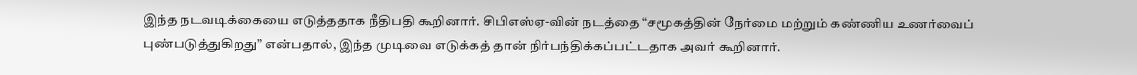இந்த நடவடிக்கையை எடுத்ததாக நீதிபதி கூறினார். சிபிஎஸ்ஏ-வின் நடத்தை “சமூகத்தின் நேர்மை மற்றும் கண்ணிய உணர்வைப் புண்படுத்துகிறது” என்பதால், இந்த முடிவை எடுக்கத் தான் நிர்பந்திக்கப்பட்டதாக அவர் கூறினார்.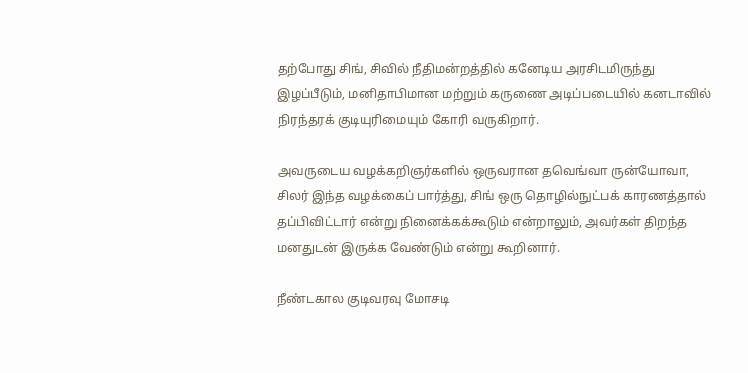தற்போது சிங், சிவில் நீதிமன்றத்தில் கனேடிய அரசிடமிருந்து இழப்பீடும், மனிதாபிமான மற்றும் கருணை அடிப்படையில் கனடாவில் நிரந்தரக் குடியுரிமையும் கோரி வருகிறார்.

அவருடைய வழக்கறிஞர்களில் ஒருவரான தவெங்வா ருன்யோவா, சிலர் இந்த வழக்கைப் பார்த்து, சிங் ஒரு தொழில்நுட்பக் காரணத்தால் தப்பிவிட்டார் என்று நினைக்கக்கூடும் என்றாலும், அவர்கள் திறந்த மனதுடன் இருக்க வேண்டும் என்று கூறினார்.

நீண்டகால குடிவரவு மோசடி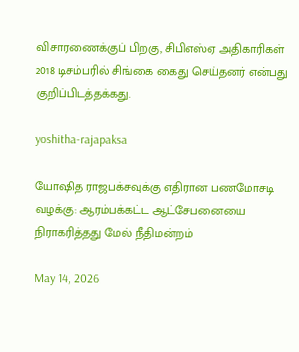விசாரணைக்குப் பிறகு, சிபிஎஸ்ஏ அதிகாரிகள் 2018 டிசம்பரில் சிங்கை கைது செய்தனர் என்பது குறிப்பிடத்தக்கது.

yoshitha-rajapaksa

யோஷித ராஜபக்சவுக்கு எதிரான பணமோசடி வழக்கு: ஆரம்பக்கட்ட ஆட்சேபனையை நிராகரித்தது மேல் நீதிமன்றம்

May 14, 2026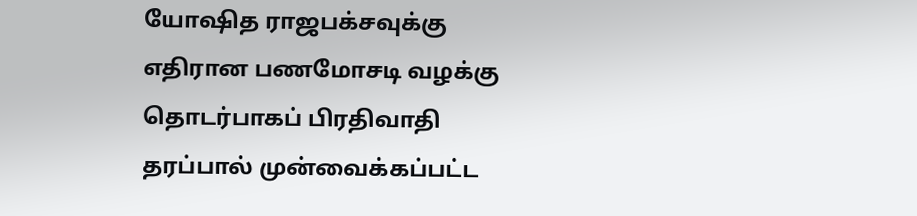யோஷித ராஜபக்சவுக்கு எதிரான பணமோசடி வழக்கு தொடர்பாகப் பிரதிவாதி தரப்பால் முன்வைக்கப்பட்ட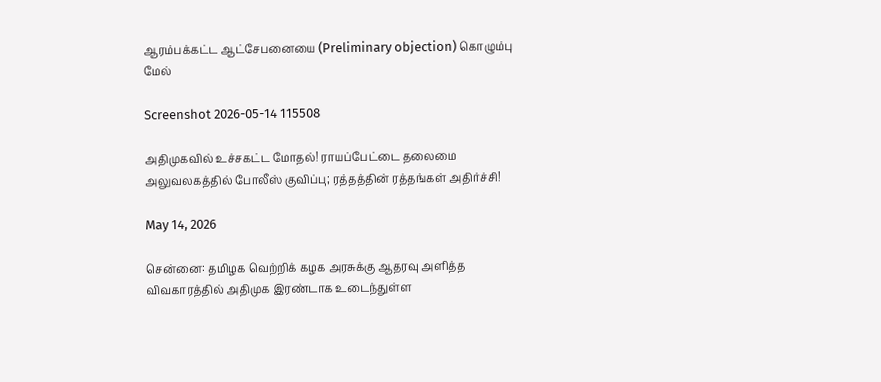ஆரம்பக்கட்ட ஆட்சேபனையை (Preliminary objection) கொழும்பு மேல்

Screenshot 2026-05-14 115508

அதிமுகவில் உச்சகட்ட மோதல்! ராயப்பேட்டை தலைமை அலுவலகத்தில் போலீஸ் குவிப்பு; ரத்தத்தின் ரத்தங்கள் அதிர்ச்சி!

May 14, 2026

சென்னை: தமிழக வெற்றிக் கழக அரசுக்கு ஆதரவு அளித்த விவகாரத்தில் அதிமுக இரண்டாக உடைந்துள்ள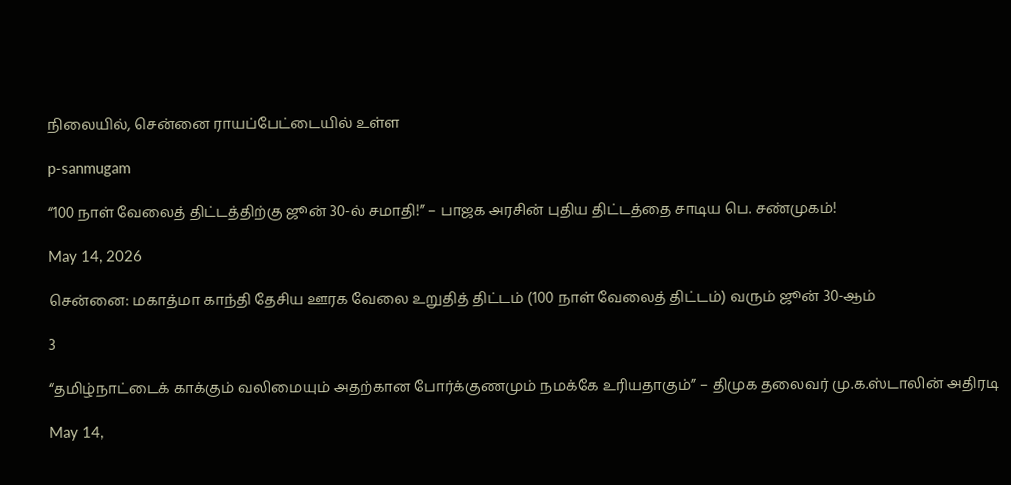நிலையில், சென்னை ராயப்பேட்டையில் உள்ள

p-sanmugam

“100 நாள் வேலைத் திட்டத்திற்கு ஜூன் 30-ல் சமாதி!” – பாஜக அரசின் புதிய திட்டத்தை சாடிய பெ. சண்முகம்!

May 14, 2026

சென்னை: மகாத்மா காந்தி தேசிய ஊரக வேலை உறுதித் திட்டம் (100 நாள் வேலைத் திட்டம்) வரும் ஜூன் 30-ஆம்

3

“தமிழ்நாட்டைக் காக்கும் வலிமையும் அதற்கான போர்க்குணமும் நமக்கே உரியதாகும்” – திமுக தலைவர் மு.க.ஸ்டாலின் அதிரடி

May 14,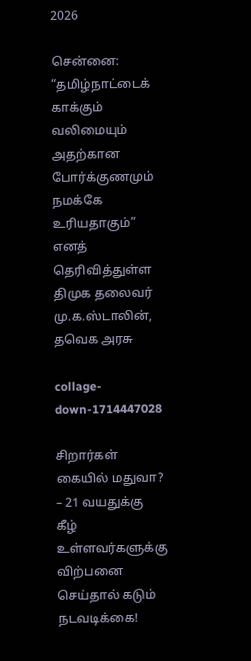2026

சென்னை: “தமிழ்நாட்டைக் காக்கும் வலிமையும் அதற்கான போர்க்குணமும் நமக்கே உரியதாகும்” எனத் தெரிவித்துள்ள திமுக தலைவர் மு.க.ஸ்டாலின், தவெக அரசு

collage-down-1714447028

சிறார்கள் கையில் மதுவா? – 21 வயதுக்கு கீழ் உள்ளவர்களுக்கு விற்பனை செய்தால் கடும் நடவடிக்கை!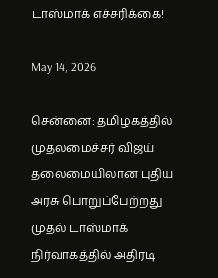டாஸ்மாக் எச்சரிக்கை!

May 14, 2026

சென்னை: தமிழகத்தில் முதலமைச்சர் விஜய் தலைமையிலான புதிய அரசு பொறுப்பேற்றது முதல் டாஸ்மாக் நிர்வாகத்தில் அதிரடி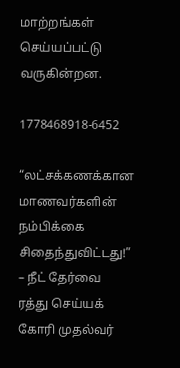மாற்றங்கள் செய்யப்பட்டு வருகின்றன.

1778468918-6452

“லட்சக்கணக்கான மாணவர்களின் நம்பிக்கை சிதைந்துவிட்டது!” – நீட் தேர்வை ரத்து செய்யக் கோரி முதல்வர்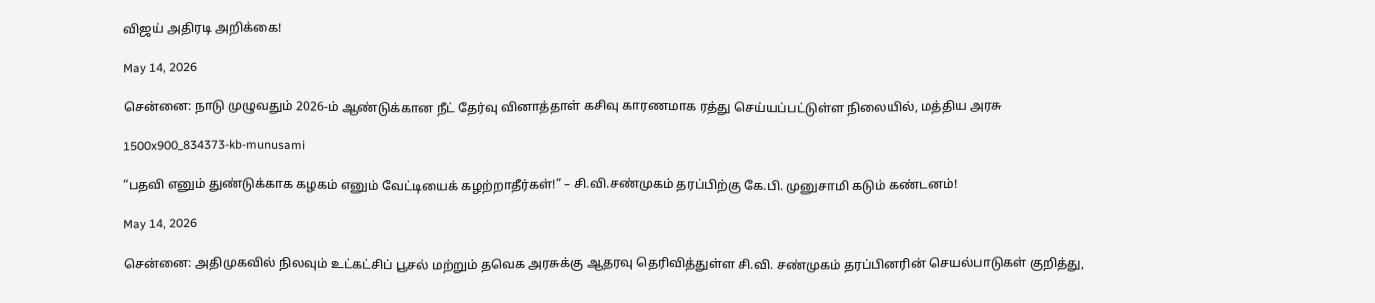விஜய் அதிரடி அறிக்கை!

May 14, 2026

சென்னை: நாடு முழுவதும் 2026-ம் ஆண்டுக்கான நீட் தேர்வு வினாத்தாள் கசிவு காரணமாக ரத்து செய்யப்பட்டுள்ள நிலையில், மத்திய அரசு

1500x900_834373-kb-munusami

“பதவி எனும் துண்டுக்காக கழகம் எனும் வேட்டியைக் கழற்றாதீர்கள்!” – சி.வி.சண்முகம் தரப்பிற்கு கே.பி. முனுசாமி கடும் கண்டனம்!

May 14, 2026

சென்னை: அதிமுகவில் நிலவும் உட்கட்சிப் பூசல் மற்றும் தவெக அரசுக்கு ஆதரவு தெரிவித்துள்ள சி.வி. சண்முகம் தரப்பினரின் செயல்பாடுகள் குறித்து,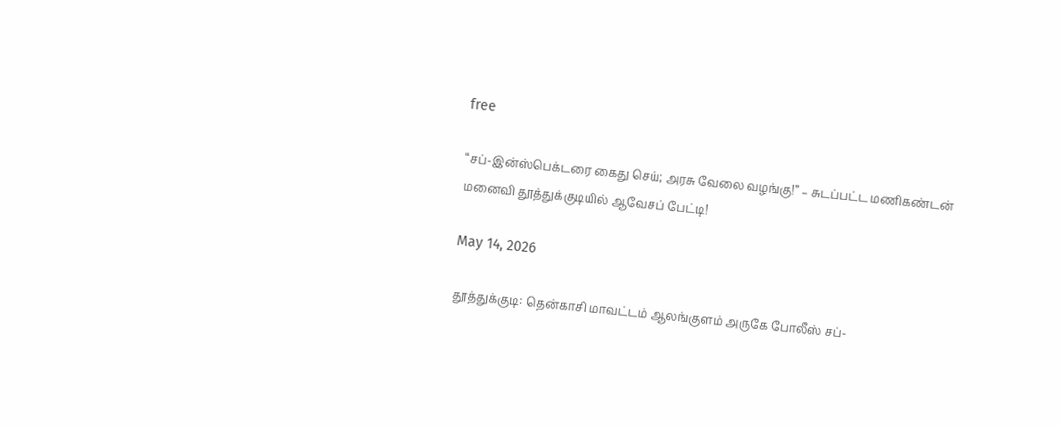free

“சப்-இன்ஸ்பெக்டரை கைது செய்; அரசு வேலை வழங்கு!” – சுடப்பட்ட மணிகண்டன் மனைவி தூத்துக்குடியில் ஆவேசப் பேட்டி!

May 14, 2026

தூத்துக்குடி: தென்காசி மாவட்டம் ஆலங்குளம் அருகே போலீஸ் சப்-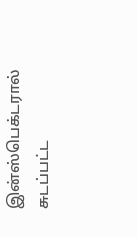இன்ஸ்பெக்டரால் சுடப்பட்ட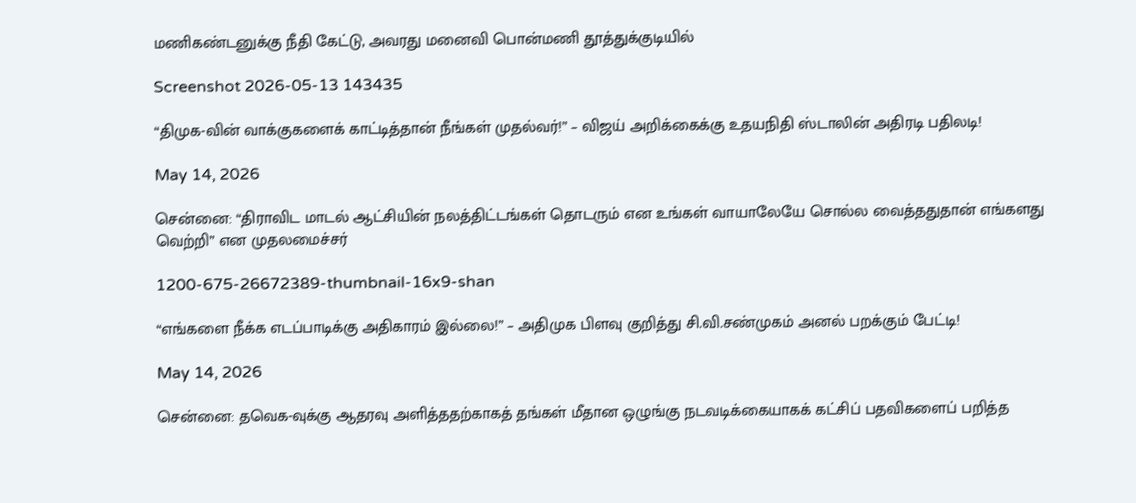மணிகண்டனுக்கு நீதி கேட்டு, அவரது மனைவி பொன்மணி தூத்துக்குடியில்

Screenshot 2026-05-13 143435

“திமுக-வின் வாக்குகளைக் காட்டித்தான் நீங்கள் முதல்வர்!” – விஜய் அறிக்கைக்கு உதயநிதி ஸ்டாலின் அதிரடி பதிலடி!

May 14, 2026

சென்னை: “திராவிட மாடல் ஆட்சியின் நலத்திட்டங்கள் தொடரும் என உங்கள் வாயாலேயே சொல்ல வைத்ததுதான் எங்களது வெற்றி” என முதலமைச்சர்

1200-675-26672389-thumbnail-16x9-shan

“எங்களை நீக்க எடப்பாடிக்கு அதிகாரம் இல்லை!” – அதிமுக பிளவு குறித்து சி.வி.சண்முகம் அனல் பறக்கும் பேட்டி!

May 14, 2026

சென்னை: தவெக-வுக்கு ஆதரவு அளித்ததற்காகத் தங்கள் மீதான ஒழுங்கு நடவடிக்கையாகக் கட்சிப் பதவிகளைப் பறித்த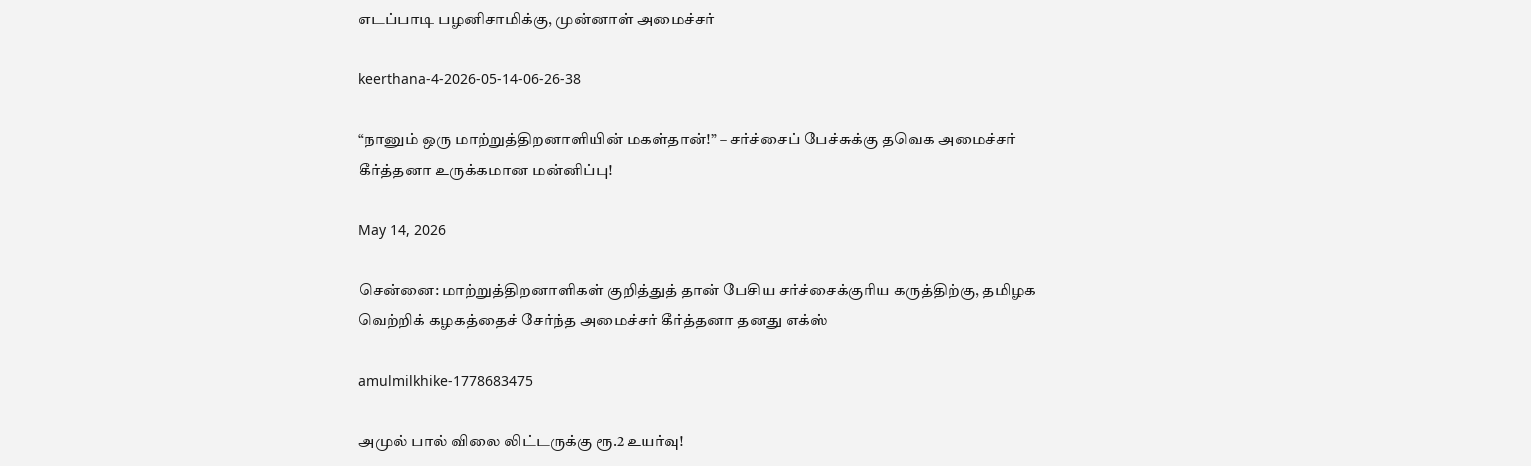எடப்பாடி பழனிசாமிக்கு, முன்னாள் அமைச்சர்

keerthana-4-2026-05-14-06-26-38

“நானும் ஒரு மாற்றுத்திறனாளியின் மகள்தான்!” – சர்ச்சைப் பேச்சுக்கு தவெக அமைச்சர் கீர்த்தனா உருக்கமான மன்னிப்பு!

May 14, 2026

சென்னை: மாற்றுத்திறனாளிகள் குறித்துத் தான் பேசிய சர்ச்சைக்குரிய கருத்திற்கு, தமிழக வெற்றிக் கழகத்தைச் சேர்ந்த அமைச்சர் கீர்த்தனா தனது எக்ஸ்

amulmilkhike-1778683475

அமுல் பால் விலை லிட்டருக்கு ரூ.2 உயர்வு!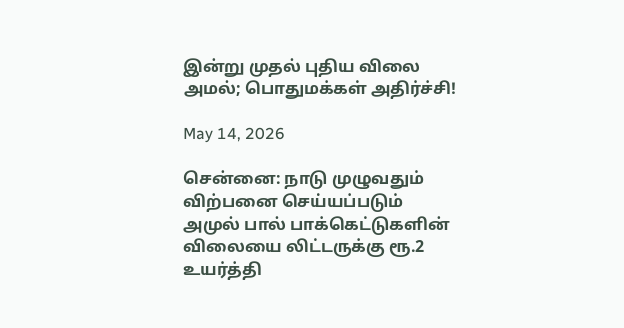இன்று முதல் புதிய விலை அமல்; பொதுமக்கள் அதிர்ச்சி!

May 14, 2026

சென்னை: நாடு முழுவதும் விற்பனை செய்யப்படும் அமுல் பால் பாக்கெட்டுகளின் விலையை லிட்டருக்கு ரூ.2 உயர்த்தி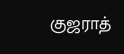குஜராத்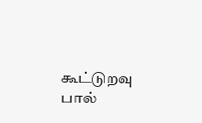கூட்டுறவு பால்